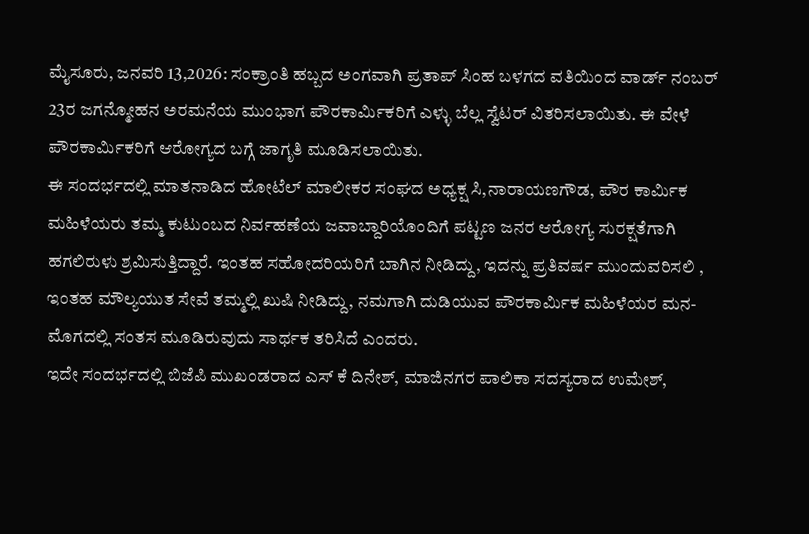ಮೈಸೂರು, ಜನವರಿ 13,2026: ಸಂಕ್ರಾಂತಿ ಹಬ್ಬದ ಅಂಗವಾಗಿ ಪ್ರತಾಪ್ ಸಿಂಹ ಬಳಗದ ವತಿಯಿಂದ ವಾರ್ಡ್ ನಂಬರ್ 23ರ ಜಗನ್ಮೋಹನ ಅರಮನೆಯ ಮುಂಭಾಗ ಪೌರಕಾರ್ಮಿಕರಿಗೆ ಎಳ್ಳು ಬೆಲ್ಲ ಸ್ವೆಟರ್ ವಿತರಿಸಲಾಯಿತು. ಈ ವೇಳೆ ಪೌರಕಾರ್ಮಿಕರಿಗೆ ಆರೋಗ್ಯದ ಬಗ್ಗೆ ಜಾಗೃತಿ ಮೂಡಿಸಲಾಯಿತು.
ಈ ಸಂದರ್ಭದಲ್ಲಿ ಮಾತನಾಡಿದ ಹೋಟೆಲ್ ಮಾಲೀಕರ ಸಂಘದ ಅಧ್ಯಕ್ಷ ಸಿ,ನಾರಾಯಣಗೌಡ, ಪೌರ ಕಾರ್ಮಿಕ ಮಹಿಳೆಯರು ತಮ್ಮ ಕುಟುಂಬದ ನಿರ್ವಹಣೆಯ ಜವಾಬ್ದಾರಿಯೊಂದಿಗೆ ಪಟ್ಟಣ ಜನರ ಆರೋಗ್ಯ ಸುರಕ್ಷತೆಗಾಗಿ ಹಗಲಿರುಳು ಶ್ರಮಿಸುತ್ತಿದ್ದಾರೆ. ಇಂತಹ ಸಹೋದರಿಯರಿಗೆ ಬಾಗಿನ ನೀಡಿದ್ದು, ಇದನ್ನು ಪ್ರತಿವರ್ಷ ಮುಂದುವರಿಸಲಿ , ಇಂತಹ ಮೌಲ್ಯಯುತ ಸೇವೆ ತಮ್ಮಲ್ಲಿ ಖುಷಿ ನೀಡಿದ್ದು, ನಮಗಾಗಿ ದುಡಿಯುವ ಪೌರಕಾರ್ಮಿಕ ಮಹಿಳೆಯರ ಮನ-ಮೊಗದಲ್ಲಿ ಸಂತಸ ಮೂಡಿರುವುದು ಸಾರ್ಥಕ ತರಿಸಿದೆ ಎಂದರು.
ಇದೇ ಸಂದರ್ಭದಲ್ಲಿ ಬಿಜೆಪಿ ಮುಖಂಡರಾದ ಎಸ್ ಕೆ ದಿನೇಶ್, ಮಾಜಿನಗರ ಪಾಲಿಕಾ ಸದಸ್ಯರಾದ ಉಮೇಶ್,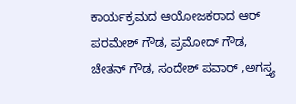ಕಾರ್ಯಕ್ರಮದ ಆಯೋಜಕರಾದ ಆರ್ ಪರಮೇಶ್ ಗೌಡ, ಪ್ರಮೋದ್ ಗೌಡ, ಚೇತನ್ ಗೌಡ, ಸಂದೇಶ್ ಪವಾರ್ ,ಅಗಸ್ತ್ಯ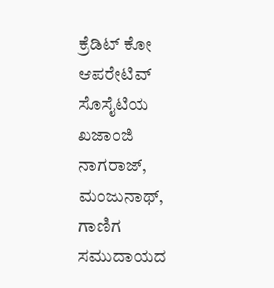ಕ್ರೆಡಿಟ್ ಕೋ ಆಪರೇಟಿವ್ ಸೊಸೈಟಿಯ ಖಜಾಂಜಿ ನಾಗರಾಜ್, ಮಂಜುನಾಥ್, ಗಾಣಿಗ ಸಮುದಾಯದ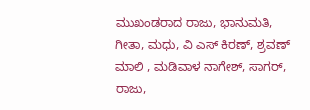ಮುಖಂಡರಾದ ರಾಜು, ಭಾನುಮತಿ, ಗೀತಾ, ಮಧು, ವಿ ಎಸ್ ಕಿರಣ್, ಶ್ರವಣ್ ಮಾಲಿ , ಮಡಿವಾಳ ನಾಗೇಶ್, ಸಾಗರ್, ರಾಜು,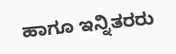ಹಾಗೂ ಇನ್ನಿತರರು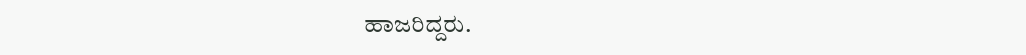ಹಾಜರಿದ್ದರು.